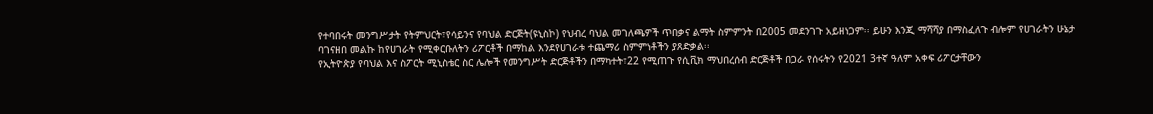የተባበሩት መንግሥታት የትምህርት፣የሳይንና የባህል ድርጅት(ዩኒስኮ) የህብረ ባህል መገለጫዎች ጥበቃና ልማት ስምምንት በ2005 መደንገጉ አይዘነጋም፡፡ ይሁን እንጂ ማሻሻያ በማስፈለጉ ብሎም የሀገራትን ሁኔታ ባገናዘበ መልኩ ከየሀገራት የሚቀርቡለትን ሪፖርቶች በማከል እንደየሀገራቱ ተጨማሪ ስምምነቶችን ያጸድቃል፡፡
የኢትዮጵያ የባህል እና ስፖርት ሚኒስቴር ስር ሌሎች የመንግሥት ድርጅቶችን በማካተት፣22 የሚጠጉ የሲቪክ ማህበረሰብ ድርጅቶች በጋራ የሰሩትን የ2021 3ተኛ ዓለም አቀፍ ሪፖርታቸውን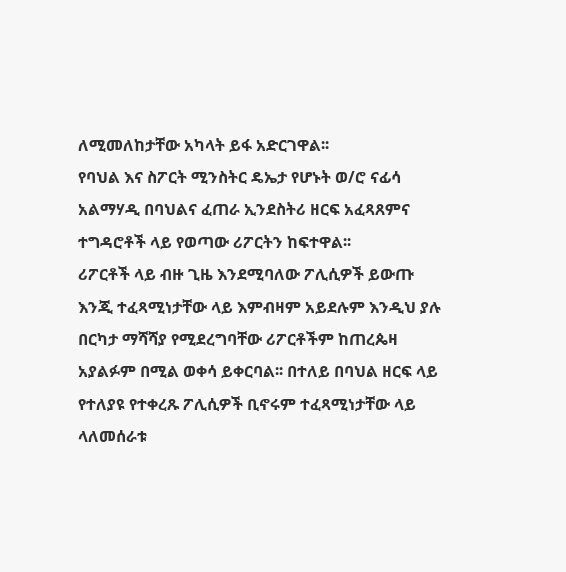ለሚመለከታቸው አካላት ይፋ አድርገዋል፡፡
የባህል እና ስፖርት ሚንስትር ዴኤታ የሆኑት ወ/ሮ ናፊሳ አልማሃዲ በባህልና ፈጠራ ኢንደስትሪ ዘርፍ አፈጻጸምና ተግዳሮቶች ላይ የወጣው ሪፖርትን ከፍተዋል፡፡
ሪፖርቶች ላይ ብዙ ጊዜ እንደሚባለው ፖሊሲዎች ይውጡ እንጂ ተፈጻሚነታቸው ላይ እምብዛም አይደሉም እንዲህ ያሉ በርካታ ማሻሻያ የሚደረግባቸው ሪፖርቶችም ከጠረጴዛ አያልፉም በሚል ወቀሳ ይቀርባል፡፡ በተለይ በባህል ዘርፍ ላይ የተለያዩ የተቀረጹ ፖሊሲዎች ቢኖሩም ተፈጻሚነታቸው ላይ ላለመሰራቱ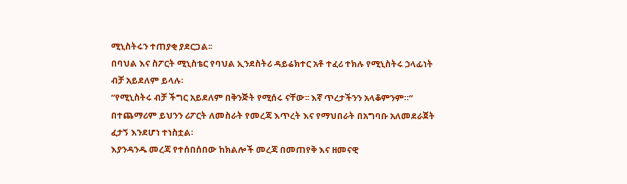ሚኒስትሩን ተጠያቂ ያደርጋል፡፡
በባህል እና ስፖርት ሚኒስቴር የባህል ኢንደስትሪ ዳይሬክተር አቶ ተፈሪ ተክሉ የሚኒስትሩ ኃላፊነት ብቻ አይደለም ይላሉ፡
“የሚኒስትሩ ብቻ ችግር አይደለም በቅንጅት የሚሰሩ ናቸው፡፡ እኛ ጥረታችንን አላቆምንም።” በተጨማሪም ይህንን ሪፖርት ለመስራት የመረጃ እጥረት እና የማህበራት በአግባቡ አለመደራጀት ፈታኝ እንደሆነ ተነስቷል፡
እያንዳንዱ መረጃ የተሰበሰበው ከክልሎች መረጃ በመጠየቅ እና ዘመናዊ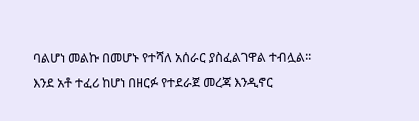ባልሆነ መልኩ በመሆኑ የተሻለ አሰራር ያስፈልገዋል ተብሏል፡፡
እንደ አቶ ተፈሪ ከሆነ በዘርፉ የተደራጀ መረጃ እንዲኖር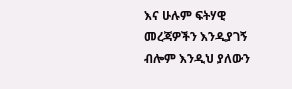እና ሁሉም ፍትሃዊ መረጃዎችን እንዲያገኝ ብሎም እንዲህ ያለውን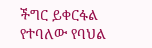ችግር ይቀርፋል የተባለው የባህል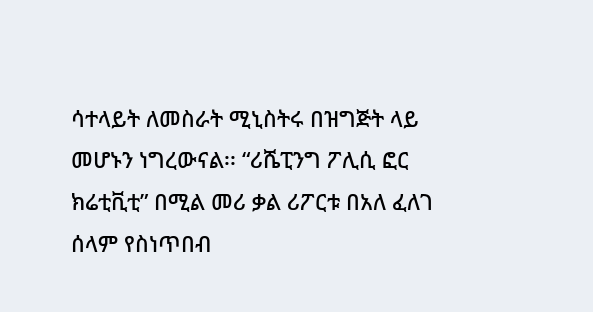ሳተላይት ለመስራት ሚኒስትሩ በዝግጅት ላይ መሆኑን ነግረውናል፡፡ “ሪሼፒንግ ፖሊሲ ፎር ክሬቲቪቲ” በሚል መሪ ቃል ሪፖርቱ በአለ ፈለገ ሰላም የስነጥበብ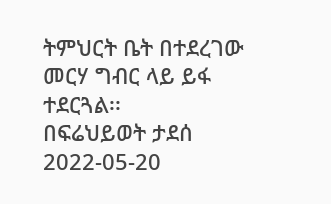ትምህርት ቤት በተደረገው መርሃ ግብር ላይ ይፋ ተደርጓል፡፡
በፍሬህይወት ታደሰ
2022-05-20